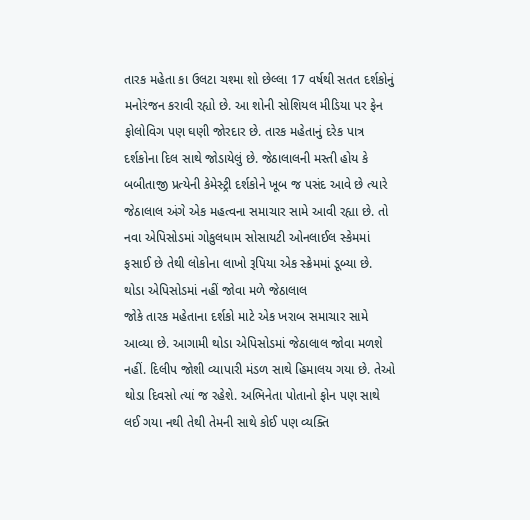તારક મહેતા કા ઉલટા ચશ્મા શો છેલ્લા 17 વર્ષથી સતત દર્શકોનું મનોરંજન કરાવી રહ્યો છે. આ શોની સોશિયલ મીડિયા પર ફેન ફોલોવિગ પણ ઘણી જોરદાર છે. તારક મહેતાનું દરેક પાત્ર દર્શકોના દિલ સાથે જોડાયેલું છે. જેઠાલાલની મસ્તી હોય કે બબીતાજી પ્રત્યેની કેમેસ્ટ્રી દર્શકોને ખૂબ જ પસંદ આવે છે ત્યારે જેઠાલાલ અંગે એક મહત્વના સમાચાર સામે આવી રહ્યા છે. તો નવા એપિસોડમાં ગોકુલધામ સોસાયટી ઓનલાઈલ સ્કેમમાં ફસાઈ છે તેથી લોકોના લાખો રૂપિયા એક સ્ક્રેમમાં ડૂબ્યા છે.
થોડા એપિસોડમાં નહીં જોવા મળે જેઠાલાલ
જોકે તારક મહેતાના દર્શકો માટે એક ખરાબ સમાચાર સામે આવ્યા છે. આગામી થોડા એપિસોડમાં જેઠાલાલ જોવા મળશે નહીં. દિલીપ જોશી વ્યાપારી મંડળ સાથે હિમાલય ગયા છે. તેઓ થોડા દિવસો ત્યાં જ રહેશે. અભિનેતા પોતાનો ફોન પણ સાથે લઈ ગયા નથી તેથી તેમની સાથે કોઈ પણ વ્યક્તિ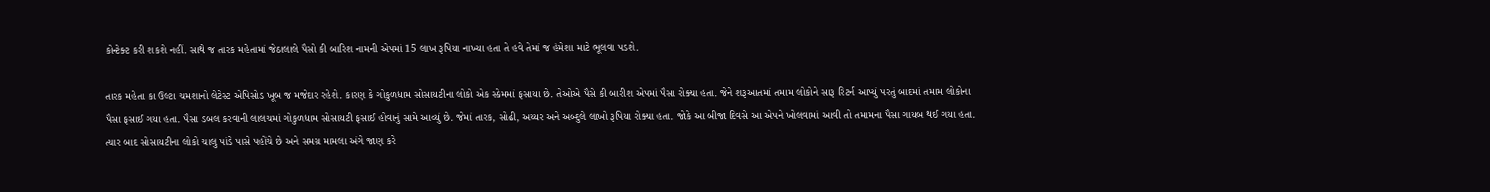કોન્ટેક્ટ કરી શકશે નહીં. સાથે જ તારક મહેતામાં જેઠાલાલે પૈસો કી બારિશ નામની એપમાં 15 લાખ રૂપિયા નાખ્યા હતા તે હવે તેમાં જ હંમેશા માટે ભૂલવા પડશે.

તારક મહેતા કા ઉલ્ટા ચમશાનો લેટેસ્ટ એપિસોડ ખૂબ જ મજેદાર રહેશે. કારણ કે ગોકુળધામ સોસાયટીના લોકો એક સ્કેમમાં ફસાયા છે. તેઓએ પૈસે કી બારીશ એપમાં પૈસા રોક્યા હતા. જેને શરૂઆતમાં તમામ લોકોને સારૂ રિટર્ન આપ્યું પરતું બાદમાં તમામ લોકોના પૈસા ફસાઈ ગયા હતા. પૈસા ડબલ કરવાની લાલચમાં ગોકુળધામ સોસાયટી ફસાઈ હોવાનું સામે આવ્યું છે. જેમાં તારક, સોઢી, અય્યર અને અબ્દુલે લાખો રૂપિયા રોક્યા હતા. જોકે આ બીજા દિવસે આ એપને ખોલવામાં આવી તો તમામના પૈસા ગાયબ થઈ ગયા હતા.
ત્યાર બાદ સોસાયટીના લોકો ચાલુ પાંડે પાસે પહોંચે છે અને સમગ્ર મામલા અંગે જાણ કરે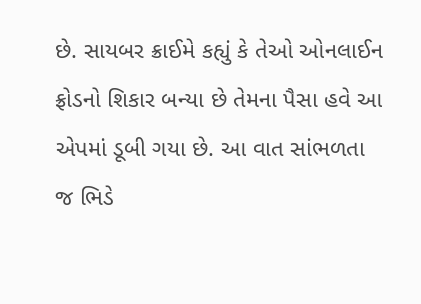છે. સાયબર ક્રાઈમે કહ્યું કે તેઓ ઓનલાઈન ફ્રોડનો શિકાર બન્યા છે તેમના પૈસા હવે આ એપમાં ડૂબી ગયા છે. આ વાત સાંભળતા જ ભિડે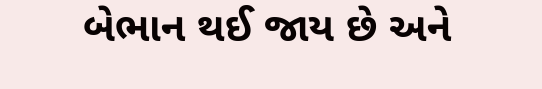બેભાન થઈ જાય છે અને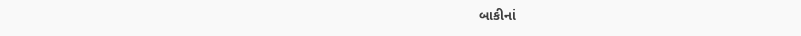બાકીનાં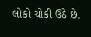લોકો ચોકી ઉઠે છે.